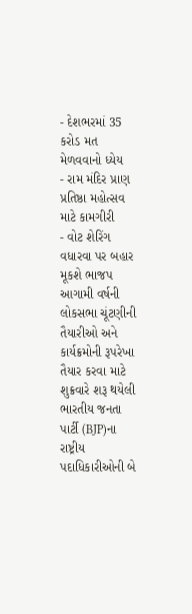- દેશભરમાં 35 કરોડ મત મેળવવાનો ધ્યેય
- રામ મંદિર પ્રાણ પ્રતિષ્ઠા મહોત્સવ માટે કામગીરી
- વોટ શેરિંગ વધારવા પર બહાર મૂકશે ભાજપ
આગામી વર્ષની લોકસભા ચૂંટણીની તૈયારીઓ અને કાર્યક્રમોની રૂપરેખા તૈયાર કરવા માટે શુક્રવારે શરૂ થયેલી ભારતીય જનતા પાર્ટી (BJP)ના રાષ્ટ્રીય પદાધિકારીઓની બે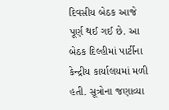દિવસીય બેઠક આજે પૂર્ણ થઈ ગઈ છે. આ બેઠક દિલ્હીમાં પાર્ટીના કેન્દ્રીય કાર્યાલયમાં મળી હતી. સૂત્રોના જણાવ્યા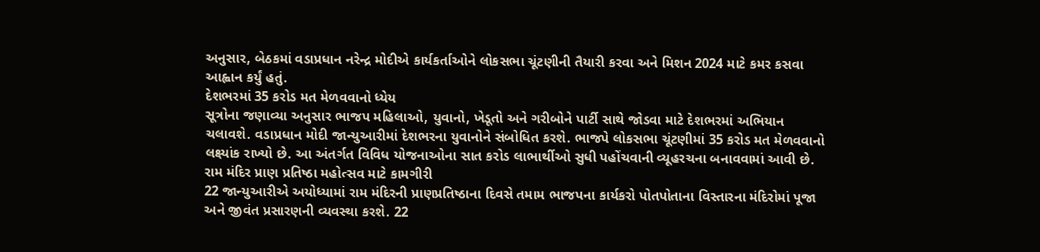અનુસાર, બેઠકમાં વડાપ્રધાન નરેન્દ્ર મોદીએ કાર્યકર્તાઓને લોકસભા ચૂંટણીની તૈયારી કરવા અને મિશન 2024 માટે કમર કસવા આહ્વાન કર્યું હતું.
દેશભરમાં 35 કરોડ મત મેળવવાનો ધ્યેય
સૂત્રોના જણાવ્યા અનુસાર ભાજપ મહિલાઓ, યુવાનો, ખેડૂતો અને ગરીબોને પાર્ટી સાથે જોડવા માટે દેશભરમાં અભિયાન ચલાવશે. વડાપ્રધાન મોદી જાન્યુઆરીમાં દેશભરના યુવાનોને સંબોધિત કરશે. ભાજપે લોકસભા ચૂંટણીમાં 35 કરોડ મત મેળવવાનો લક્ષ્યાંક રાખ્યો છે. આ અંતર્ગત વિવિધ યોજનાઓના સાત કરોડ લાભાર્થીઓ સુધી પહોંચવાની વ્યૂહરચના બનાવવામાં આવી છે.
રામ મંદિર પ્રાણ પ્રતિષ્ઠા મહોત્સવ માટે કામગીરી
22 જાન્યુઆરીએ અયોધ્યામાં રામ મંદિરની પ્રાણપ્રતિષ્ઠાના દિવસે તમામ ભાજપના કાર્યકરો પોતપોતાના વિસ્તારના મંદિરોમાં પૂજા અને જીવંત પ્રસારણની વ્યવસ્થા કરશે. 22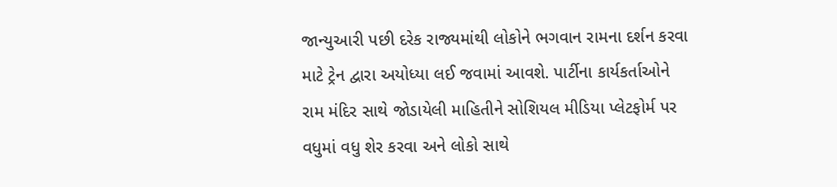જાન્યુઆરી પછી દરેક રાજ્યમાંથી લોકોને ભગવાન રામના દર્શન કરવા માટે ટ્રેન દ્વારા અયોધ્યા લઈ જવામાં આવશે. પાર્ટીના કાર્યકર્તાઓને રામ મંદિર સાથે જોડાયેલી માહિતીને સોશિયલ મીડિયા પ્લેટફોર્મ પર વધુમાં વધુ શેર કરવા અને લોકો સાથે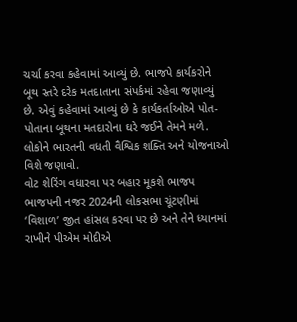ચર્ચા કરવા કહેવામાં આવ્યું છે. ભાજપે કાર્યકરોને બૂથ સ્તરે દરેક મતદાતાના સંપર્કમાં રહેવા જણાવ્યું છે. એવું કહેવામાં આવ્યું છે કે કાર્યકર્તાઓએ પોત-પોતાના બૂથના મતદારોના ઘરે જઈને તેમને મળે. લોકોને ભારતની વધતી વૈશ્વિક શક્તિ અને યોજનાઓ વિશે જણાવો.
વોટ શેરિંગ વધારવા પર બહાર મૂકશે ભાજપ
ભાજપની નજર 2024ની લોકસભા ચૂંટણીમાં ‘વિશાળ’ જીત હાંસલ કરવા પર છે અને તેને ધ્યાનમાં રાખીને પીએમ મોદીએ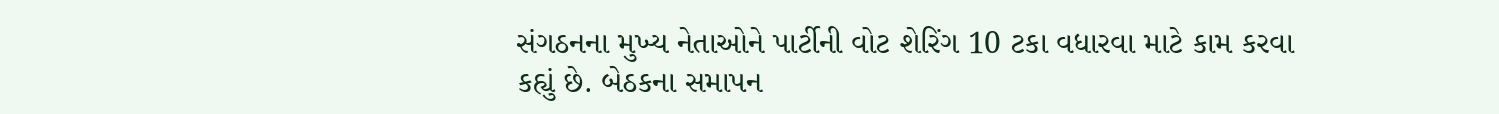સંગઠનના મુખ્ય નેતાઓને પાર્ટીની વોટ શેરિંગ 10 ટકા વધારવા માટે કામ કરવા કહ્યું છે. બેઠકના સમાપન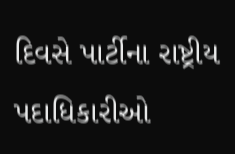દિવસે પાર્ટીના રાષ્ટ્રીય પદાધિકારીઓ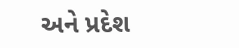અને પ્રદેશ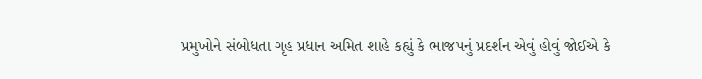પ્રમુખોને સંબોધતા ગૃહ પ્રધાન અમિત શાહે કહ્યું કે ભાજપનું પ્રદર્શન એવું હોવું જોઈએ કે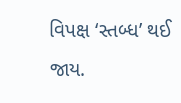વિપક્ષ ‘સ્તબ્ધ’ થઈ જાય.